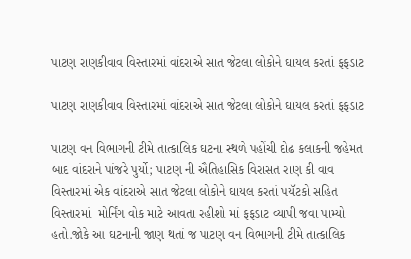પાટણ રાણકીવાવ વિસ્તારમાં વાંદરાએ સાત જેટલા લોકોને ઘાયલ કરતાં ફફડાટ

પાટણ રાણકીવાવ વિસ્તારમાં વાંદરાએ સાત જેટલા લોકોને ઘાયલ કરતાં ફફડાટ

પાટણ વન વિભાગની ટીમે તાત્કાલિક ઘટના સ્થળે પહોંચી દોઢ કલાકની જહેમત બાદ વાંદરાને પાંજરે પુર્યો; પાટણ ની ઐતિહાસિક વિરાસત રાણ કી વાવ વિસ્તારમાં એક વાંદરાએ સાત જેટલા લોકોને ઘાયલ કરતાં પયૅટકો સહિત વિસ્તારમાં  મોર્નિંગ વોક માટે આવતા રહીશો માં ફફડાટ વ્યાપી જવા પામ્યો હતો.જોકે આ ઘટનાની જાણ થતાં જ પાટણ વન વિભાગની ટીમે તાત્કાલિક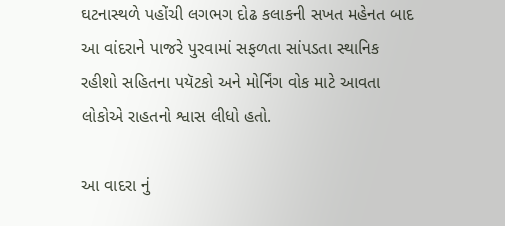ઘટનાસ્થળે પહોંચી લગભગ દોઢ કલાકની સખત મહેનત બાદ આ વાંદરાને પાજરે પુરવામાં સફળતા સાંપડતા સ્થાનિક રહીશો સહિતના પયૅટકો અને મોર્નિંગ વોક માટે આવતા લોકોએ રાહતનો શ્વાસ લીધો હતો.

આ વાદરા નું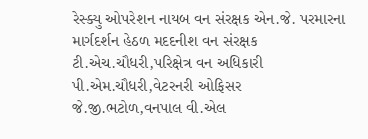રેસ્ક્યુ ઓપરેશન નાયબ વન સંરક્ષક એન.જે. પરમારના માર્ગદર્શન હેઠળ મદદનીશ વન સંરક્ષક ટી.એચ.ચૌધરી,પરિક્ષેત્ર વન અધિકારી પી.એમ.ચૌધરી,વેટરનરી ઓફિસર જે.જી.ભટોળ,વનપાલ વી.એલ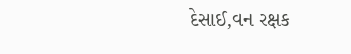દેસાઈ,વન રક્ષક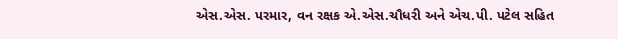એસ.એસ. પરમાર, વન રક્ષક એ.એસ.ચૌધરી અને એચ.પી. પટેલ સહિત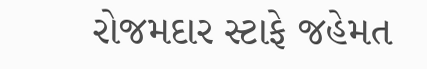રોજમદાર સ્ટાફે જહેમત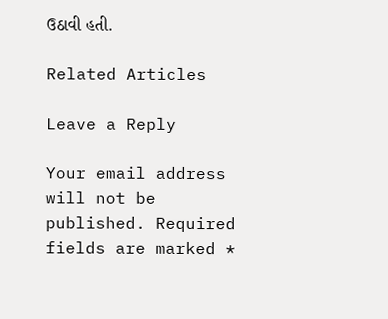ઉઠાવી હતી.

Related Articles

Leave a Reply

Your email address will not be published. Required fields are marked *